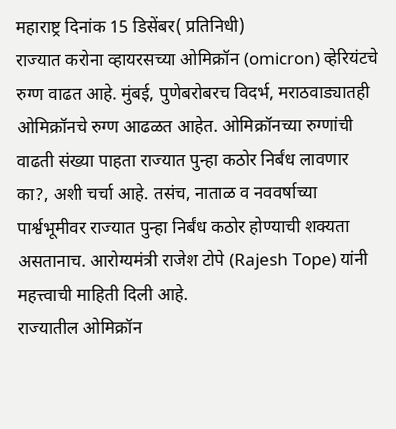महाराष्ट्र दिनांक 15 डिसेंबर( प्रतिनिधी)
राज्यात करोना व्हायरसच्या ओमिक्रॉन (omicron) व्हेरियंटचे रुग्ण वाढत आहे. मुंबई, पुणेबरोबरच विदर्भ, मराठवाड्यातही ओमिक्रॉनचे रुग्ण आढळत आहेत. ओमिक्रॉनच्या रुग्णांची वाढती संख्या पाहता राज्यात पुन्हा कठोर निर्बंध लावणार का?, अशी चर्चा आहे. तसंच, नाताळ व नववर्षाच्या पार्श्वभूमीवर राज्यात पुन्हा निर्बंध कठोर होण्याची शक्यता असतानाच. आरोग्यमंत्री राजेश टोपे (Rajesh Tope) यांनी महत्त्वाची माहिती दिली आहे.
राज्यातील ओमिक्रॉन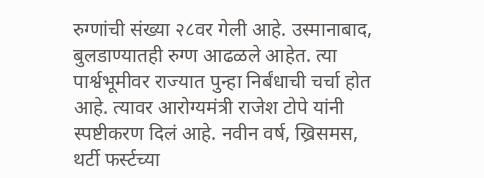रुग्णांची संख्या २८वर गेली आहे. उस्मानाबाद, बुलडाण्यातही रुग्ण आढळले आहेत. त्या पार्श्वभूमीवर राज्यात पुन्हा निर्बंधाची चर्चा होत आहे. त्यावर आरोग्यमंत्री राजेश टोपे यांनी स्पष्टीकरण दिलं आहे. नवीन वर्ष, ख्रिसमस, थर्टी फर्स्टच्या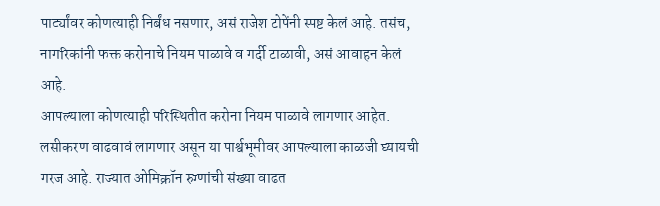पार्ट्यांवर कोणत्याही निर्बंध नसणार, असं राजेश टोपेंनी स्पष्ट केलं आहे. तसंच, नागरिकांनी फक्त करोनाचे नियम पाळावे व गर्दी टाळावी, असं आवाहन केलं आहे.
आपल्याला कोणत्याही परिस्थितीत करोना नियम पाळावे लागणार आहेत. लसीकरण वाढवावं लागणार असून या पार्श्वभूमीवर आपल्याला काळजी घ्यायची गरज आहे. राज्यात ओमिक्रॉन रुग्णांची संख्या वाढत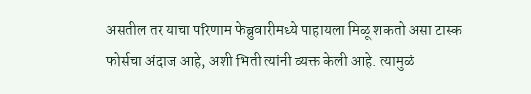असतील तर याचा परिणाम फेब्रुवारीमध्ये पाहायला मिळू शकतो असा टास्क फोर्सचा अंदाज आहे, अशी भिती त्यांनी व्यक्त केली आहे. त्यामुळं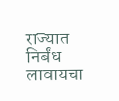राज्यात निर्बंध लावायचा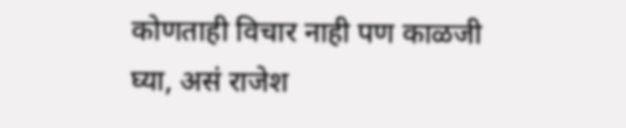कोणताही विचार नाही पण काळजी घ्या, असं राजेश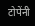टोपेंनी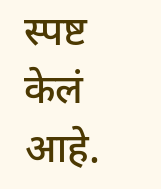स्पष्ट केलं आहे.